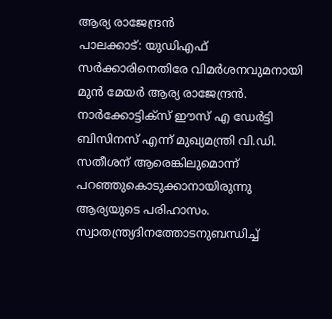ആര്യ രാജേന്ദ്രൻ
പാലക്കാട്: യുഡിഎഫ് സർക്കാരിനെതിരേ വിമർശനവുമനായി മുൻ മേയർ ആര്യ രാജേന്ദ്രൻ. നാർക്കോട്ടിക്സ് ഈസ് എ ഡേർട്ടി ബിസിനസ് എന്ന് മുഖ്യമന്ത്രി വി.ഡി. സതീശന് ആരെങ്കിലുമൊന്ന് പറഞ്ഞുകൊടുക്കാനായിരുന്നു ആര്യയുടെ പരിഹാസം. സ്വാതന്ത്ര്യദിനത്തോടനുബന്ധിച്ച്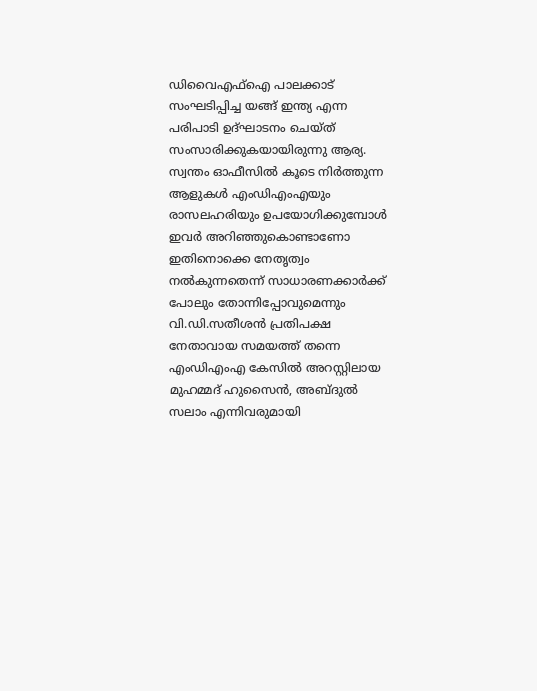ഡിവൈഎഫ്ഐ പാലക്കാട് സംഘടിപ്പിച്ച യങ്ങ് ഇന്ത്യ എന്ന പരിപാടി ഉദ്ഘാടനം ചെയ്ത് സംസാരിക്കുകയായിരുന്നു ആര്യ.
സ്വന്തം ഓഫീസിൽ കൂടെ നിർത്തുന്ന ആളുകൾ എംഡിഎംഎയും രാസലഹരിയും ഉപയോഗിക്കുമ്പോൾ ഇവർ അറിഞ്ഞുകൊണ്ടാണോ ഇതിനൊക്കെ നേതൃത്വം നൽകുന്നതെന്ന് സാധാരണക്കാർക്ക് പോലും തോന്നിപ്പോവുമെന്നും വി.ഡി.സതീശൻ പ്രതിപക്ഷ നേതാവായ സമയത്ത് തന്നെ എംഡിഎംഎ കേസിൽ അറസ്റ്റിലായ മുഹമ്മദ് ഹുസൈൻ, അബ്ദുൽ സലാം എന്നിവരുമായി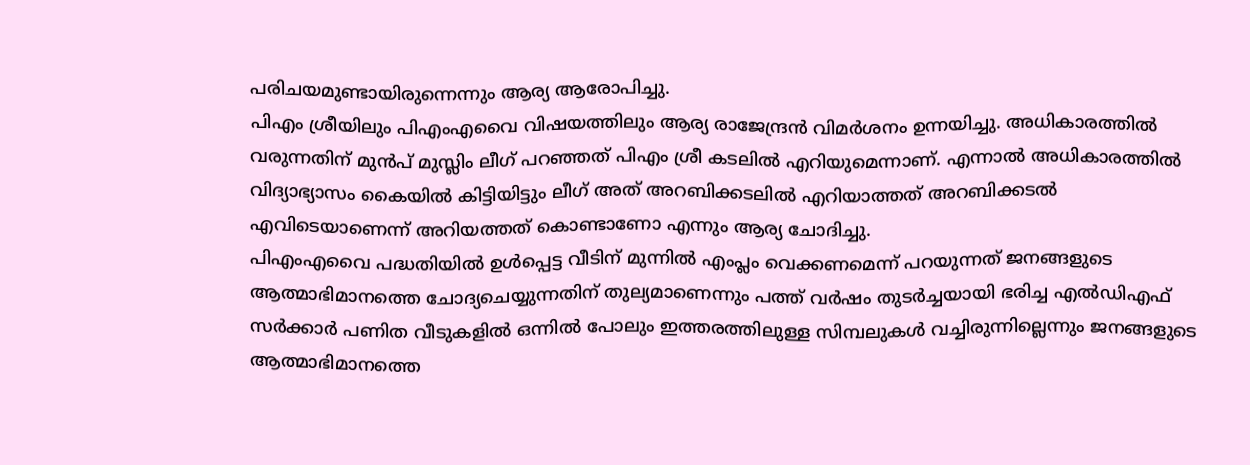പരിചയമുണ്ടായിരുന്നെന്നും ആര്യ ആരോപിച്ചു.
പിഎം ശ്രീയിലും പിഎംഎവൈ വിഷയത്തിലും ആര്യ രാജേന്ദ്രൻ വിമർശനം ഉന്നയിച്ചു. അധികാരത്തിൽ വരുന്നതിന് മുൻപ് മുസ്ലിം ലീഗ് പറഞ്ഞത് പിഎം ശ്രീ കടലിൽ എറിയുമെന്നാണ്. എന്നാൽ അധികാരത്തിൽ വിദ്യാഭ്യാസം കൈയിൽ കിട്ടിയിട്ടും ലീഗ് അത് അറബിക്കടലിൽ എറിയാത്തത് അറബിക്കടൽ എവിടെയാണെന്ന് അറിയത്തത് കൊണ്ടാണോ എന്നും ആര്യ ചോദിച്ചു.
പിഎംഎവൈ പദ്ധതിയിൽ ഉൾപ്പെട്ട വീടിന് മുന്നിൽ എംപ്ലം വെക്കണമെന്ന് പറയുന്നത് ജനങ്ങളുടെ ആത്മാഭിമാനത്തെ ചോദ്യചെയ്യുന്നതിന് തുല്യമാണെന്നും പത്ത് വർഷം തുടർച്ചയായി ഭരിച്ച എൽഡിഎഫ് സർക്കാർ പണിത വീടുകളിൽ ഒന്നിൽ പോലും ഇത്തരത്തിലുള്ള സിമ്പലുകൾ വച്ചിരുന്നില്ലെന്നും ജനങ്ങളുടെ ആത്മാഭിമാനത്തെ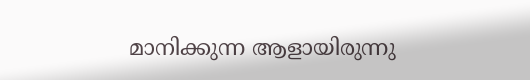മാനിക്കുന്ന ആളായിരുന്നു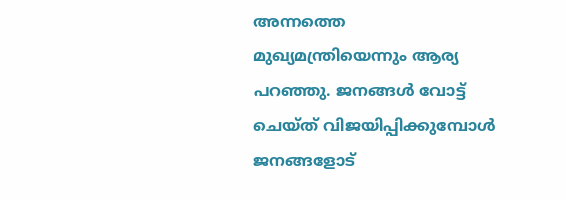അന്നത്തെ മുഖ്യമന്ത്രിയെന്നും ആര്യ പറഞ്ഞു. ജനങ്ങൾ വോട്ട് ചെയ്ത് വിജയിപ്പിക്കുമ്പോൾ ജനങ്ങളോട്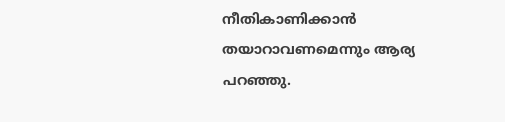നീതികാണിക്കാൻ തയാറാവണമെന്നും ആര്യ പറഞ്ഞു.